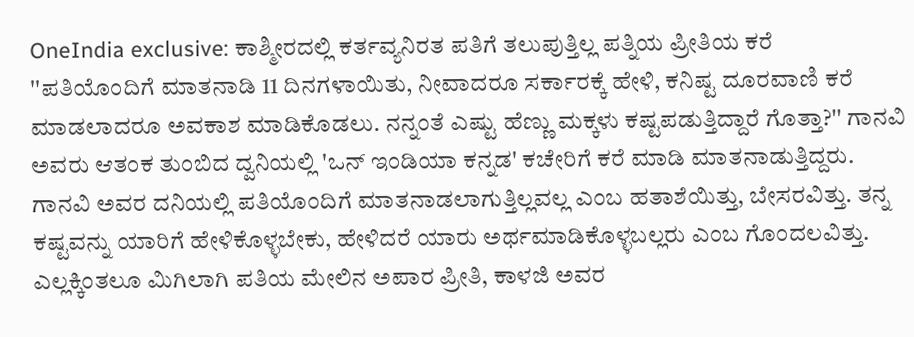OneIndia exclusive: ಕಾಶ್ಮೀರದಲ್ಲಿ ಕರ್ತವ್ಯನಿರತ ಪತಿಗೆ ತಲುಪುತ್ತಿಲ್ಲ ಪತ್ನಿಯ ಪ್ರೀತಿಯ ಕರೆ
''ಪತಿಯೊಂದಿಗೆ ಮಾತನಾಡಿ 11 ದಿನಗಳಾಯಿತು, ನೀವಾದರೂ ಸರ್ಕಾರಕ್ಕೆ ಹೇಳಿ, ಕನಿಷ್ಟ ದೂರವಾಣಿ ಕರೆ ಮಾಡಲಾದರೂ ಅವಕಾಶ ಮಾಡಿಕೊಡಲು. ನನ್ನಂತೆ ಎಷ್ಟು ಹೆಣ್ಣು ಮಕ್ಕಳು ಕಷ್ಟಪಡುತ್ತಿದ್ದಾರೆ ಗೊತ್ತಾ?'' ಗಾನವಿ ಅವರು ಆತಂಕ ತುಂಬಿದ ದ್ವನಿಯಲ್ಲಿ 'ಒನ್ ಇಂಡಿಯಾ ಕನ್ನಡ' ಕಚೇರಿಗೆ ಕರೆ ಮಾಡಿ ಮಾತನಾಡುತ್ತಿದ್ದರು.
ಗಾನವಿ ಅವರ ದನಿಯಲ್ಲಿ ಪತಿಯೊಂದಿಗೆ ಮಾತನಾಡಲಾಗುತ್ತಿಲ್ಲವಲ್ಲ ಎಂಬ ಹತಾಶೆಯಿತ್ತು, ಬೇಸರವಿತ್ತು. ತನ್ನ ಕಷ್ಟವನ್ನು ಯಾರಿಗೆ ಹೇಳಿಕೊಳ್ಳಬೇಕು, ಹೇಳಿದರೆ ಯಾರು ಅರ್ಥಮಾಡಿಕೊಳ್ಳಬಲ್ಲರು ಎಂಬ ಗೊಂದಲವಿತ್ತು. ಎಲ್ಲಕ್ಕಿಂತಲೂ ಮಿಗಿಲಾಗಿ ಪತಿಯ ಮೇಲಿನ ಅಪಾರ ಪ್ರೀತಿ, ಕಾಳಜಿ ಅವರ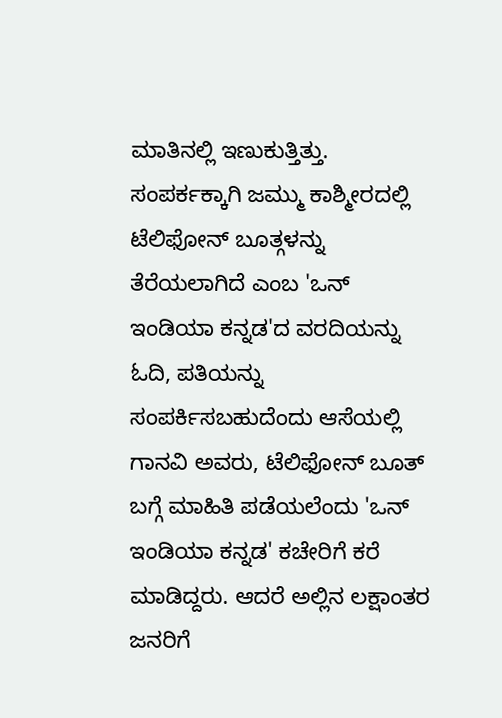ಮಾತಿನಲ್ಲಿ ಇಣುಕುತ್ತಿತ್ತು.
ಸಂಪರ್ಕಕ್ಕಾಗಿ ಜಮ್ಮು ಕಾಶ್ಮೀರದಲ್ಲಿ ಟೆಲಿಫೋನ್ ಬೂತ್ಗಳನ್ನು ತೆರೆಯಲಾಗಿದೆ ಎಂಬ 'ಒನ್ ಇಂಡಿಯಾ ಕನ್ನಡ'ದ ವರದಿಯನ್ನು ಓದಿ, ಪತಿಯನ್ನು ಸಂಪರ್ಕಿಸಬಹುದೆಂದು ಆಸೆಯಲ್ಲಿ ಗಾನವಿ ಅವರು, ಟೆಲಿಫೋನ್ ಬೂತ್ ಬಗ್ಗೆ ಮಾಹಿತಿ ಪಡೆಯಲೆಂದು 'ಒನ್ ಇಂಡಿಯಾ ಕನ್ನಡ' ಕಚೇರಿಗೆ ಕರೆ ಮಾಡಿದ್ದರು. ಆದರೆ ಅಲ್ಲಿನ ಲಕ್ಷಾಂತರ ಜನರಿಗೆ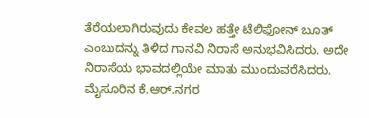ತೆರೆಯಲಾಗಿರುವುದು ಕೇವಲ ಹತ್ತೇ ಟೆಲಿಫೋನ್ ಬೂತ್ ಎಂಬುದನ್ನು ತಿಳಿದ ಗಾನವಿ ನಿರಾಸೆ ಅನುಭವಿಸಿದರು. ಅದೇ ನಿರಾಸೆಯ ಭಾವದಲ್ಲಿಯೇ ಮಾತು ಮುಂದುವರೆಸಿದರು.
ಮೈಸೂರಿನ ಕೆ.ಆರ್.ನಗರ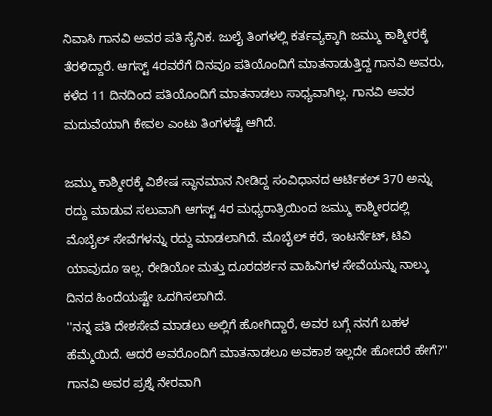ನಿವಾಸಿ ಗಾನವಿ ಅವರ ಪತಿ ಸೈನಿಕ. ಜುಲೈ ತಿಂಗಳಲ್ಲಿ ಕರ್ತವ್ಯಕ್ಕಾಗಿ ಜಮ್ಮು ಕಾಶ್ಮೀರಕ್ಕೆ ತೆರಳಿದ್ದಾರೆ. ಆಗಸ್ಟ್ 4ರವರೆಗೆ ದಿನವೂ ಪತಿಯೊಂದಿಗೆ ಮಾತನಾಡುತ್ತಿದ್ದ ಗಾನವಿ ಅವರು, ಕಳೆದ 11 ದಿನದಿಂದ ಪತಿಯೊಂದಿಗೆ ಮಾತನಾಡಲು ಸಾಧ್ಯವಾಗಿಲ್ಲ. ಗಾನವಿ ಅವರ ಮದುವೆಯಾಗಿ ಕೇವಲ ಎಂಟು ತಿಂಗಳಷ್ಟೆ ಆಗಿದೆ.

ಜಮ್ಮು ಕಾಶ್ಮೀರಕ್ಕೆ ವಿಶೇಷ ಸ್ಥಾನಮಾನ ನೀಡಿದ್ದ ಸಂವಿಧಾನದ ಆರ್ಟಿಕಲ್ 370 ಅನ್ನು ರದ್ದು ಮಾಡುವ ಸಲುವಾಗಿ ಆಗಸ್ಟ್ 4ರ ಮಧ್ಯರಾತ್ರಿಯಿಂದ ಜಮ್ಮು ಕಾಶ್ಮೀರದಲ್ಲಿ ಮೊಬೈಲ್ ಸೇವೆಗಳನ್ನು ರದ್ದು ಮಾಡಲಾಗಿದೆ. ಮೊಬೈಲ್ ಕರೆ, ಇಂಟರ್ನೆಟ್, ಟಿವಿ ಯಾವುದೂ ಇಲ್ಲ. ರೇಡಿಯೋ ಮತ್ತು ದೂರದರ್ಶನ ವಾಹಿನಿಗಳ ಸೇವೆಯನ್ನು ನಾಲ್ಕು ದಿನದ ಹಿಂದೆಯಷ್ಟೇ ಒದಗಿಸಲಾಗಿದೆ.
''ನನ್ನ ಪತಿ ದೇಶಸೇವೆ ಮಾಡಲು ಅಲ್ಲಿಗೆ ಹೋಗಿದ್ದಾರೆ, ಅವರ ಬಗ್ಗೆ ನನಗೆ ಬಹಳ ಹೆಮ್ಮೆಯಿದೆ. ಆದರೆ ಅವರೊಂದಿಗೆ ಮಾತನಾಡಲೂ ಅವಕಾಶ ಇಲ್ಲದೇ ಹೋದರೆ ಹೇಗೆ?'' ಗಾನವಿ ಅವರ ಪ್ರಶ್ನೆ ನೇರವಾಗಿ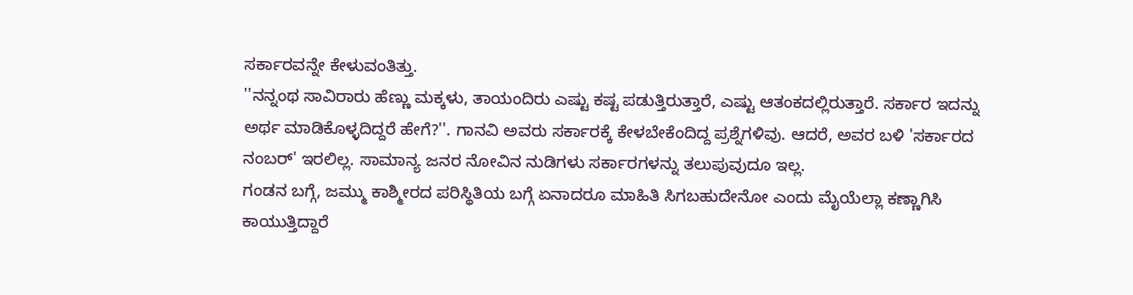ಸರ್ಕಾರವನ್ನೇ ಕೇಳುವಂತಿತ್ತು.
''ನನ್ನಂಥ ಸಾವಿರಾರು ಹೆಣ್ಣು ಮಕ್ಕಳು, ತಾಯಂದಿರು ಎಷ್ಟು ಕಷ್ಟ ಪಡುತ್ತಿರುತ್ತಾರೆ, ಎಷ್ಟು ಆತಂಕದಲ್ಲಿರುತ್ತಾರೆ. ಸರ್ಕಾರ ಇದನ್ನು ಅರ್ಥ ಮಾಡಿಕೊಳ್ಳದಿದ್ದರೆ ಹೇಗೆ?''. ಗಾನವಿ ಅವರು ಸರ್ಕಾರಕ್ಕೆ ಕೇಳಬೇಕೆಂದಿದ್ದ ಪ್ರಶ್ನೆಗಳಿವು. ಆದರೆ, ಅವರ ಬಳಿ 'ಸರ್ಕಾರದ ನಂಬರ್' ಇರಲಿಲ್ಲ. ಸಾಮಾನ್ಯ ಜನರ ನೋವಿನ ನುಡಿಗಳು ಸರ್ಕಾರಗಳನ್ನು ತಲುಪುವುದೂ ಇಲ್ಲ.
ಗಂಡನ ಬಗ್ಗೆ, ಜಮ್ಮು ಕಾಶ್ಮೀರದ ಪರಿಸ್ಥಿತಿಯ ಬಗ್ಗೆ ಏನಾದರೂ ಮಾಹಿತಿ ಸಿಗಬಹುದೇನೋ ಎಂದು ಮೈಯೆಲ್ಲಾ ಕಣ್ಣಾಗಿಸಿ ಕಾಯುತ್ತಿದ್ದಾರೆ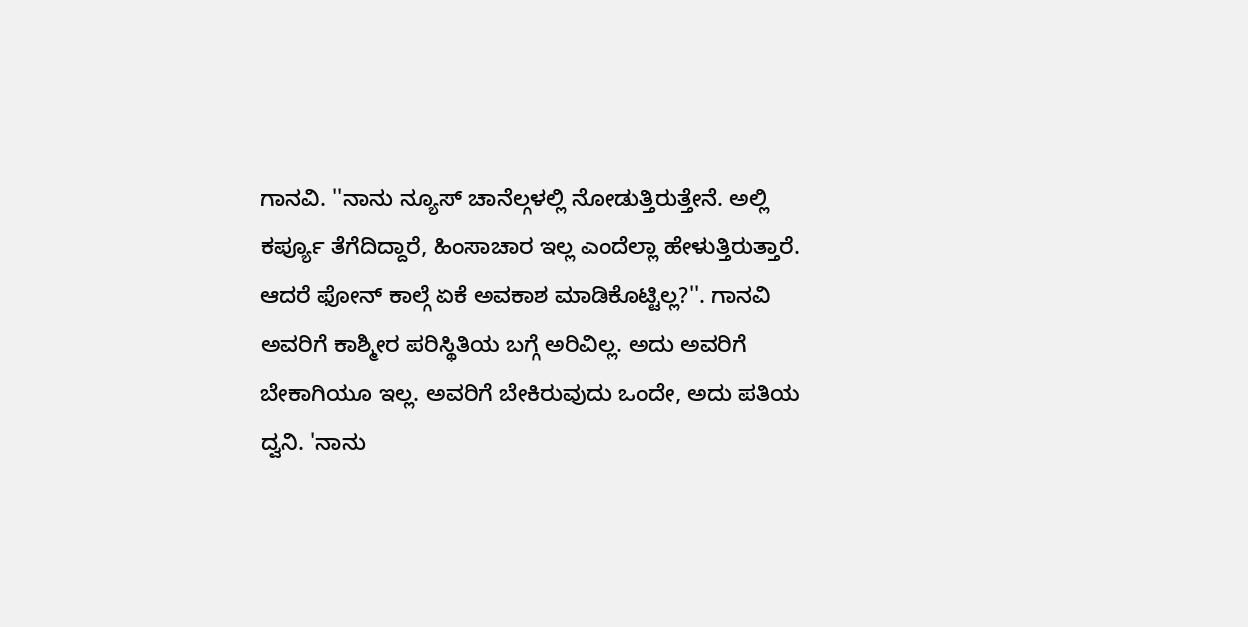ಗಾನವಿ. ''ನಾನು ನ್ಯೂಸ್ ಚಾನೆಲ್ಗಳಲ್ಲಿ ನೋಡುತ್ತಿರುತ್ತೇನೆ. ಅಲ್ಲಿ ಕರ್ಪ್ಯೂ ತೆಗೆದಿದ್ದಾರೆ, ಹಿಂಸಾಚಾರ ಇಲ್ಲ ಎಂದೆಲ್ಲಾ ಹೇಳುತ್ತಿರುತ್ತಾರೆ. ಆದರೆ ಫೋನ್ ಕಾಲ್ಗೆ ಏಕೆ ಅವಕಾಶ ಮಾಡಿಕೊಟ್ಟಿಲ್ಲ?''. ಗಾನವಿ ಅವರಿಗೆ ಕಾಶ್ಮೀರ ಪರಿಸ್ಥಿತಿಯ ಬಗ್ಗೆ ಅರಿವಿಲ್ಲ. ಅದು ಅವರಿಗೆ ಬೇಕಾಗಿಯೂ ಇಲ್ಲ. ಅವರಿಗೆ ಬೇಕಿರುವುದು ಒಂದೇ, ಅದು ಪತಿಯ ದ್ವನಿ. 'ನಾನು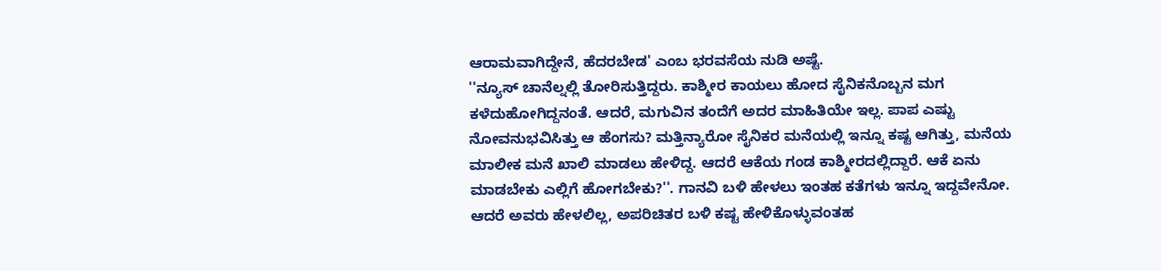ಆರಾಮವಾಗಿದ್ದೇನೆ, ಹೆದರಬೇಡ' ಎಂಬ ಭರವಸೆಯ ನುಡಿ ಅಷ್ಟೆ.
''ನ್ಯೂಸ್ ಚಾನೆಲ್ನಲ್ಲಿ ತೋರಿಸುತ್ತಿದ್ದರು. ಕಾಶ್ಮೀರ ಕಾಯಲು ಹೋದ ಸೈನಿಕನೊಬ್ಬನ ಮಗ ಕಳೆದುಹೋಗಿದ್ದನಂತೆ. ಆದರೆ, ಮಗುವಿನ ತಂದೆಗೆ ಅದರ ಮಾಹಿತಿಯೇ ಇಲ್ಲ. ಪಾಪ ಎಷ್ಟು ನೋವನುಭವಿಸಿತ್ತು ಆ ಹೆಂಗಸು? ಮತ್ತಿನ್ಯಾರೋ ಸೈನಿಕರ ಮನೆಯಲ್ಲಿ ಇನ್ನೂ ಕಷ್ಟ ಆಗಿತ್ತು, ಮನೆಯ ಮಾಲೀಕ ಮನೆ ಖಾಲಿ ಮಾಡಲು ಹೇಳಿದ್ದ. ಆದರೆ ಆಕೆಯ ಗಂಡ ಕಾಶ್ಮೀರದಲ್ಲಿದ್ದಾರೆ. ಆಕೆ ಏನು ಮಾಡಬೇಕು ಎಲ್ಲಿಗೆ ಹೋಗಬೇಕು?''. ಗಾನವಿ ಬಳಿ ಹೇಳಲು ಇಂತಹ ಕತೆಗಳು ಇನ್ನೂ ಇದ್ದವೇನೋ. ಆದರೆ ಅವರು ಹೇಳಲಿಲ್ಲ, ಅಪರಿಚಿತರ ಬಳಿ ಕಷ್ಟ ಹೇಳಿಕೊಳ್ಳುವಂತಹ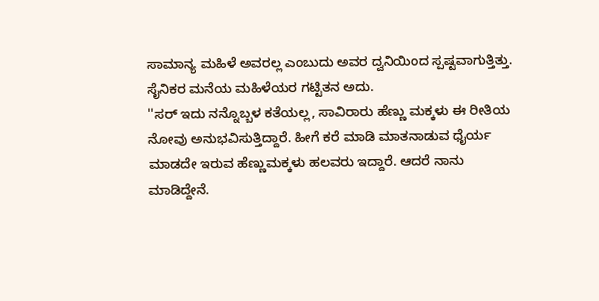ಸಾಮಾನ್ಯ ಮಹಿಳೆ ಅವರಲ್ಲ ಎಂಬುದು ಅವರ ದ್ವನಿಯಿಂದ ಸ್ಪಷ್ಟವಾಗುತ್ತಿತ್ತು. ಸೈನಿಕರ ಮನೆಯ ಮಹಿಳೆಯರ ಗಟ್ಟಿತನ ಅದು.
''ಸರ್ ಇದು ನನ್ನೊಬ್ಬಳ ಕತೆಯಲ್ಲ, ಸಾವಿರಾರು ಹೆಣ್ಣು ಮಕ್ಕಳು ಈ ರೀತಿಯ ನೋವು ಅನುಭವಿಸುತ್ತಿದ್ದಾರೆ. ಹೀಗೆ ಕರೆ ಮಾಡಿ ಮಾತನಾಡುವ ಧೈರ್ಯ ಮಾಡದೇ ಇರುವ ಹೆಣ್ಣುಮಕ್ಕಳು ಹಲವರು ಇದ್ದಾರೆ. ಆದರೆ ನಾನು ಮಾಡಿದ್ದೇನೆ.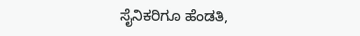ಸೈನಿಕರಿಗೂ ಹೆಂಡತಿ,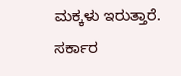ಮಕ್ಕಳು ಇರುತ್ತಾರೆ. ಸರ್ಕಾರ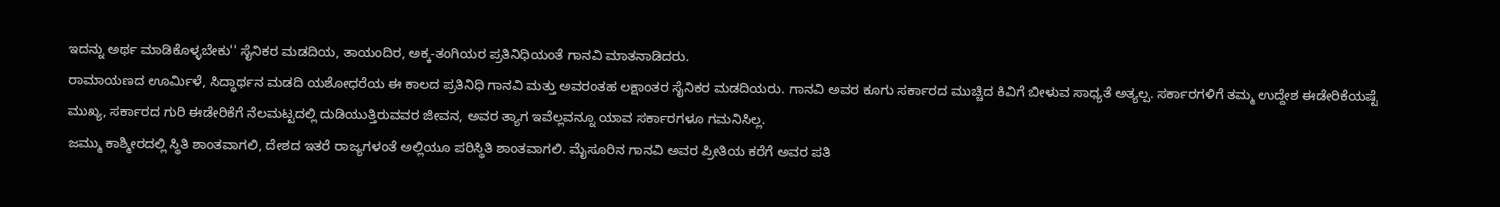ಇದನ್ನು ಅರ್ಥ ಮಾಡಿಕೊಳ್ಳಬೇಕು'' ಸೈನಿಕರ ಮಡದಿಯ, ತಾಯಂದಿರ, ಅಕ್ಕ-ತಂಗಿಯರ ಪ್ರತಿನಿಧಿಯಂತೆ ಗಾನವಿ ಮಾತನಾಡಿದರು.
ರಾಮಾಯಣದ ಊರ್ಮಿಳೆ, ಸಿದ್ಧಾರ್ಥನ ಮಡದಿ ಯಶೋಧರೆಯ ಈ ಕಾಲದ ಪ್ರತಿನಿಧಿ ಗಾನವಿ ಮತ್ತು ಅವರಂತಹ ಲಕ್ಷಾಂತರ ಸೈನಿಕರ ಮಡದಿಯರು. ಗಾನವಿ ಅವರ ಕೂಗು ಸರ್ಕಾರದ ಮುಚ್ಚಿದ ಕಿವಿಗೆ ಬೀಳುವ ಸಾಧ್ಯತೆ ಅತ್ಯಲ್ಪ. ಸರ್ಕಾರಗಳಿಗೆ ತಮ್ಮ ಉದ್ದೇಶ ಈಡೇರಿಕೆಯಷ್ಟೆ ಮುಖ್ಯ, ಸರ್ಕಾರದ ಗುರಿ ಈಡೇರಿಕೆಗೆ ನೆಲಮಟ್ಟದಲ್ಲಿ ದುಡಿಯುತ್ತಿರುವವರ ಜೀವನ, ಅವರ ತ್ಯಾಗ ಇವೆಲ್ಲವನ್ನೂ ಯಾವ ಸರ್ಕಾರಗಳೂ ಗಮನಿಸಿಲ್ಲ.
ಜಮ್ಮು ಕಾಶ್ಮೀರದಲ್ಲಿ ಸ್ಥಿತಿ ಶಾಂತವಾಗಲಿ, ದೇಶದ ಇತರೆ ರಾಜ್ಯಗಳಂತೆ ಅಲ್ಲಿಯೂ ಪರಿಸ್ಥಿತಿ ಶಾಂತವಾಗಲಿ. ಮೈಸೂರಿನ ಗಾನವಿ ಅವರ ಪ್ರೀತಿಯ ಕರೆಗೆ ಅವರ ಪತಿ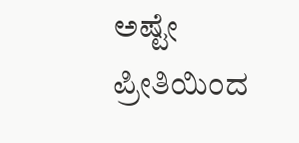ಅಷ್ಟೇ ಪ್ರೀತಿಯಿಂದ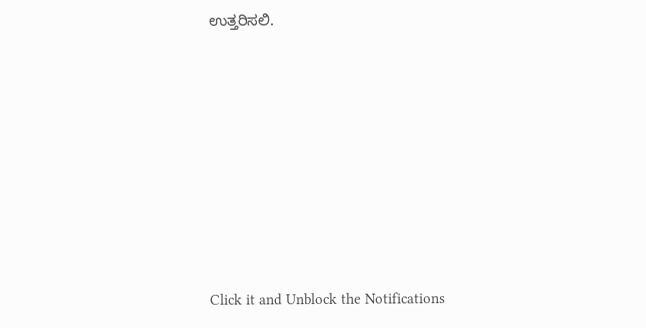ಉತ್ತರಿಸಲಿ.












Click it and Unblock the Notifications